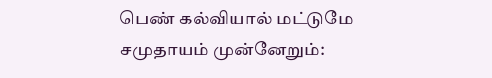பெண் கல்வியால் மட்டுமே சமுதாயம் முன்னேறும்: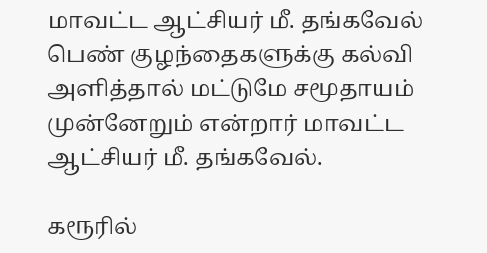மாவட்ட ஆட்சியர் மீ. தங்கவேல்
பெண் குழந்தைகளுக்கு கல்வி அளித்தால் மட்டுமே சமூதாயம் முன்னேறும் என்றார் மாவட்ட ஆட்சியர் மீ. தங்கவேல்.

கரூரில்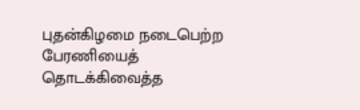புதன்கிழமை நடைபெற்ற பேரணியைத் தொடக்கிவைத்த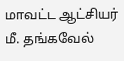மாவட்ட ஆட்சியர் மீ. தங்கவேல்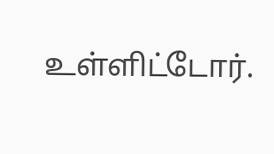உள்ளிட்டோர்.